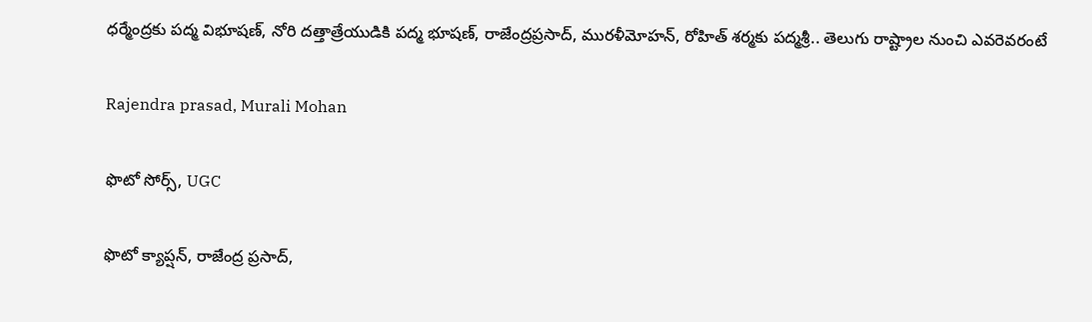ధర్మేంద్రకు పద్మ విభూషణ్, నోరి దత్తాత్రేయుడికి పద్మ భూషణ్, రాజేంద్రప్రసాద్, మురళీమోహన్, రోహిత్ శర్మకు పద్మశ్రీ.. తెలుగు రాష్ట్రాల నుంచి ఎవరెవరంటే

Rajendra prasad, Murali Mohan

ఫొటో సోర్స్, UGC

ఫొటో క్యాప్షన్, రాజేంద్ర ప్రసాద్,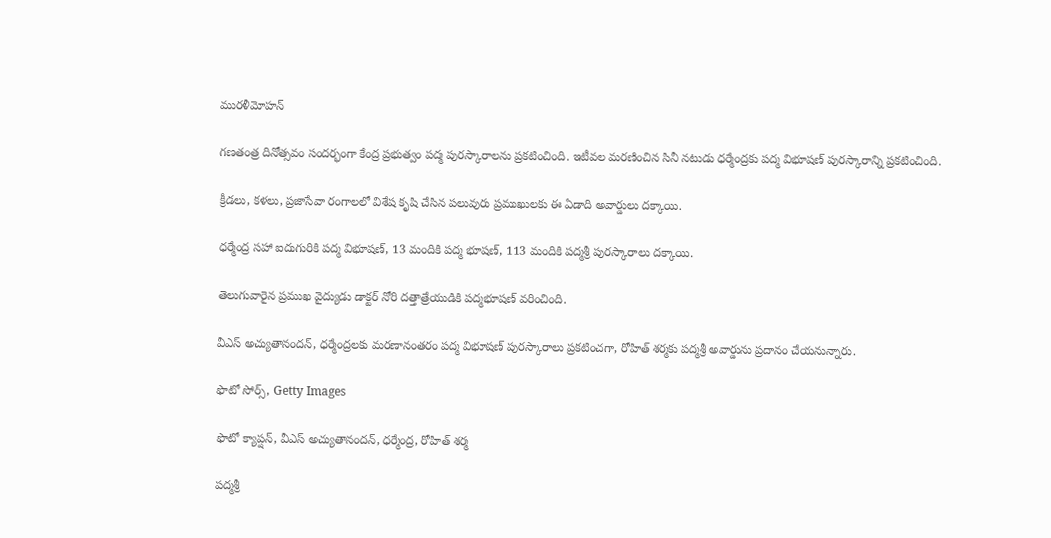మురళీమోహన్

గణతంత్ర దినోత్సవం సందర్భంగా కేంద్ర ప్రభుత్వం పద్మ పురస్కారాలను ప్రకటించింది. ఇటీవల మరణించిన సినీ నటుడు ధర్మేంద్రకు పద్మ విభూషణ్ పురస్కారాన్ని ప్రకటించింది.

క్రీడలు, కళలు, ప్రజాసేవా రంగాలలో విశేష కృషి చేసిన పలువురు ప్రముఖులకు ఈ ఏడాది అవార్డులు దక్కాయి.

ధర్మేంద్ర సహా ఐదుగురికి పద్మ విభూషణ్, 13 మందికి పద్మ భూషణ్, 113 మందికి పద్మశ్రీ పురస్కారాలు దక్కాయి.

తెలుగువారైన ప్రముఖ వైద్యుడు డాక్టర్ నోరి దత్తాత్రేయుడికి పద్మభూషణ్ వరించింది.

వీఎస్ అచ్యుతానందన్, ధర్మేంద్రలకు మరణానంతరం పద్మ విభూషణ్ పురస్కారాలు ప్రకటించగా, రోహిత్ శర్మకు పద్మశ్రీ అవార్డును ప్రదానం చేయనున్నారు.

ఫొటో సోర్స్, Getty Images

ఫొటో క్యాప్షన్, వీఎస్ అచ్యుతానందన్, ధర్మేంద్ర, రోహిత్ శర్మ

పద్మశ్రీ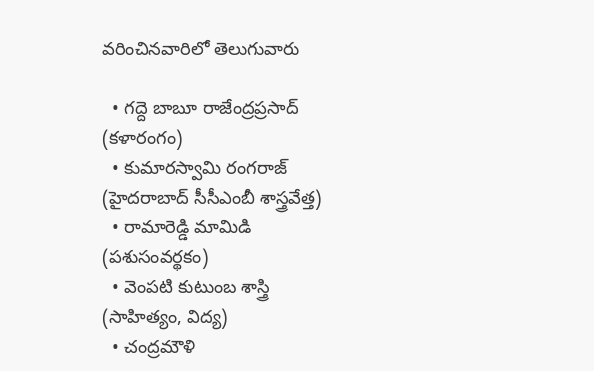వరించినవారిలో తెలుగువారు

  • గద్దె బాబూ రాజేంద్రప్రసాద్ (కళారంగం)
  • కుమారస్వామి రంగరాజ్ (హైదరాబాద్ సీసీఎంబీ శాస్త్రవేత్త)
  • రామారెడ్డి మామిడి (పశుసంవర్థకం)
  • వెంపటి కుటుంబ శాస్త్రి (సాహిత్యం, విద్య)
  • చంద్రమౌళి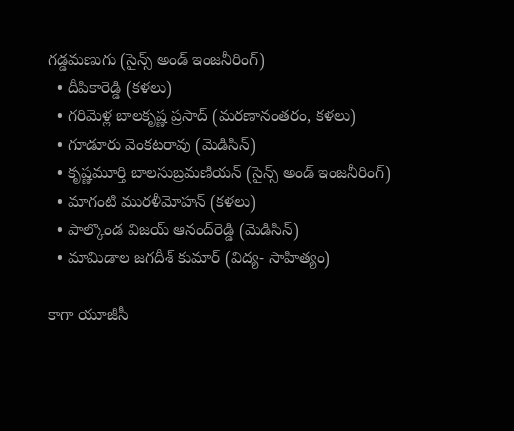గడ్డమణుగు (సైన్స్ అండ్ ఇంజనీరింగ్)
  • దీపికారెడ్డి (కళలు)
  • గరిమెళ్ల బాలకృష్ణ ప్రసాద్ (మరణానంతరం, కళలు)
  • గూడూరు వెంకటరావు (మెడిసిన్)
  • కృష్ణమూర్తి బాలసుబ్రమణియన్ (సైన్స్ అండ్ ఇంజనీరింగ్)
  • మాగంటి మురళీమోహన్ (కళలు)
  • పాల్కొండ విజయ్ ఆనంద్‌రెడ్డి (మెడిసిన్)
  • మామిడాల జగదీశ్ కుమార్ (విద్య- సాహిత్యం)

కాగా యూజీసీ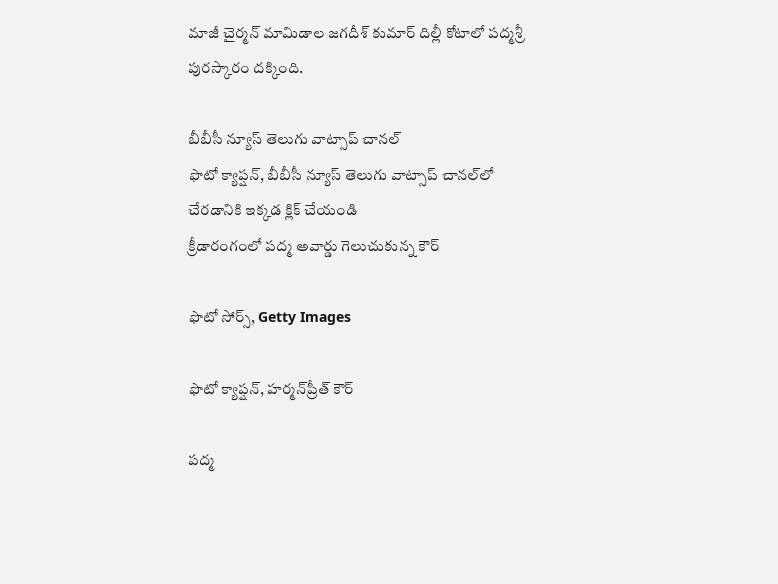మాజీ చైర్మన్ మామిడాల జగదీశ్ కుమార్ దిల్లీ కోటాలో పద్మశ్రీ పురస్కారం దక్కింది.

బీబీసీ న్యూస్ తెలుగు వాట్సాప్ చానల్
ఫొటో క్యాప్షన్, బీబీసీ న్యూస్ తెలుగు వాట్సాప్ చానల్‌లో చేరడానికి ఇక్కడ క్లిక్ చేయండి
క్రీడారంగంలో పద్మ అవార్డు గెలుచుకున్న కౌర్

ఫొటో సోర్స్, Getty Images

ఫొటో క్యాప్షన్, హర్మన్‌ప్రీత్ కౌర్

పద్మ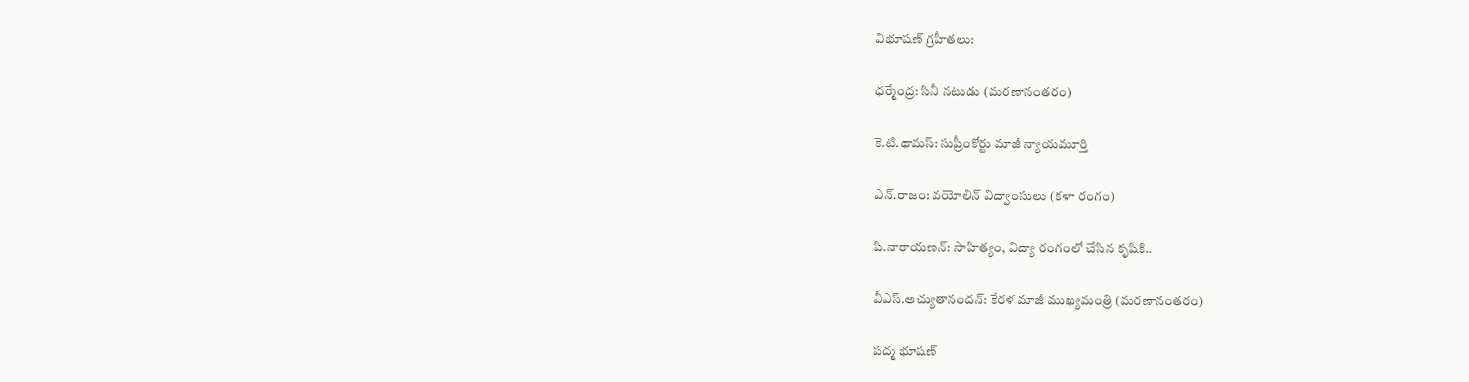విభూషణ్ గ్రహీతలు:

ధర్మేంద్ర: సినీ నటుడు (మరణానంతరం)

కె.టి.థామస్: సుప్రీంకోర్టు మాజీ న్యాయమూర్తి

ఎన్.రాజం: వయోలిన్ విద్వాంసులు (కళా రంగం)

పి.నారాయణన్: సాహిత్యం, విద్యా రంగంలో చేసిన కృషికి..

వీఎస్.అచ్యుతానందన్: కేరళ మాజీ ముఖ్యమంత్రి (మరణానంతరం)

పద్మ భూషణ్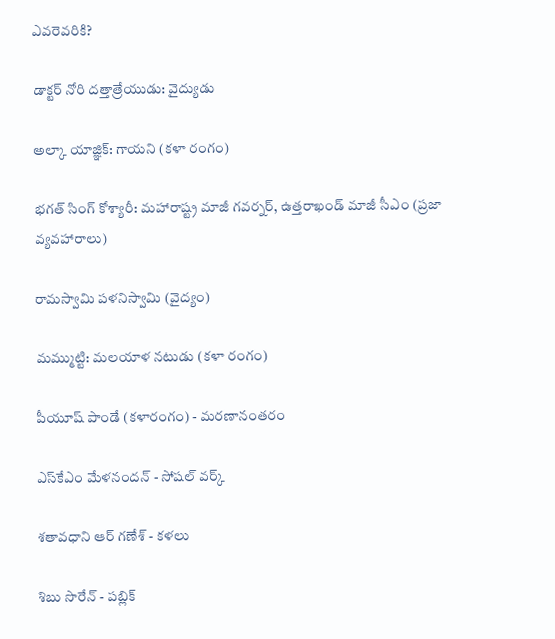ఎవరెవరికి?

డాక్టర్ నోరి దత్తాత్రేయుడు: వైద్యుడు

అల్కా యాజ్ఞిక్: గాయని (కళా రంగం)

భగత్ సింగ్ కోశ్యారీ: మహారాష్ట్ర మాజీ గవర్నర్, ఉత్తరాఖండ్ మాజీ సీఎం (ప్రజా వ్యవహారాలు)

రామస్వామి పళనిస్వామి (వైద్యం)

మమ్ముట్టి: మలయాళ నటుడు (కళా రంగం)

పీయూష్ పాండే (కళారంగం) - మరణానంతరం

ఎస్‌కేఎం మేళనందన్ - సోషల్ వర్క్

శతావధాని ఆర్ గణేశ్ - కళలు

శిబు సొరేన్ - పబ్లిక్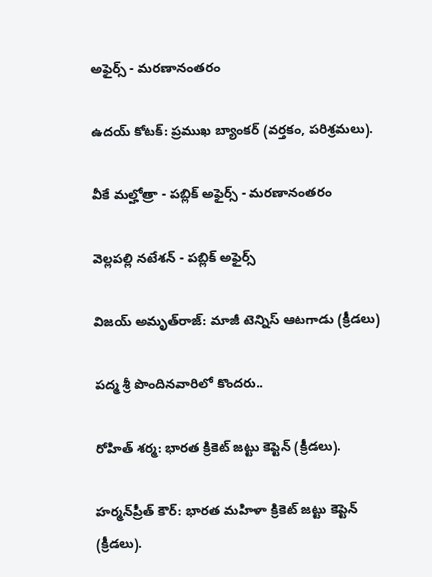అఫైర్స్ - మరణానంతరం

ఉదయ్ కోటక్: ప్రముఖ బ్యాంకర్ (వర్తకం, పరిశ్రమలు).

వీకే మల్హోత్రా - పబ్లిక్ అఫైర్స్ - మరణానంతరం

వెల్లపల్లి నటేశన్ - పబ్లిక్ అఫైర్స్

విజయ్ అమృత్‌రాజ్: మాజీ టెన్నిస్ ఆటగాడు (క్రీడలు)

పద్మ శ్రీ పొందినవారిలో కొందరు..

రోహిత్ శర్మ: భారత క్రికెట్ జట్టు కెప్టెన్ (క్రీడలు).

హర్మన్‌ప్రీత్ కౌర్: భారత మహిళా క్రికెట్ జట్టు కెప్టెన్ (క్రీడలు).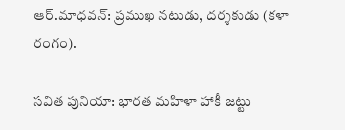ఆర్.మాధవన్: ప్రముఖ నటుడు, దర్శకుడు (కళా రంగం).

సవిత పునియా: భారత మహిళా హాకీ జట్టు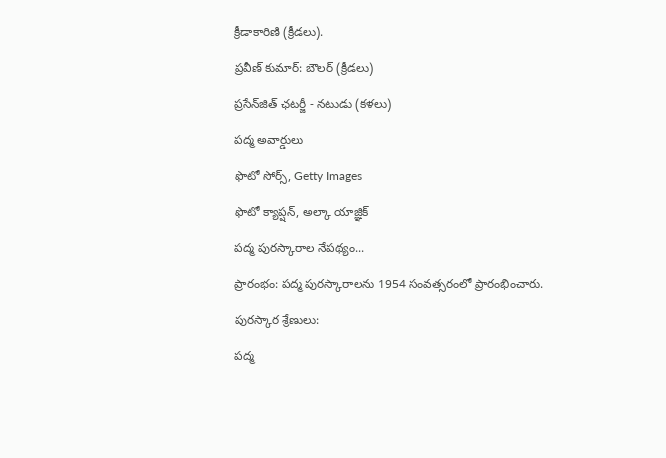క్రీడాకారిణి (క్రీడలు).

ప్రవీణ్ కుమార్: బౌలర్ (క్రీడలు)

ప్రసేన్‌జిత్ ఛటర్జీ - నటుడు (కళలు)

పద్మ అవార్డులు

ఫొటో సోర్స్, Getty Images

ఫొటో క్యాప్షన్, అల్కా యాజ్ఞిక్

పద్మ పురస్కారాల నేపథ్యం...

ప్రారంభం: పద్మ పురస్కారాలను 1954 సంవత్సరంలో ప్రారంభించారు.

పురస్కార శ్రేణులు:

పద్మ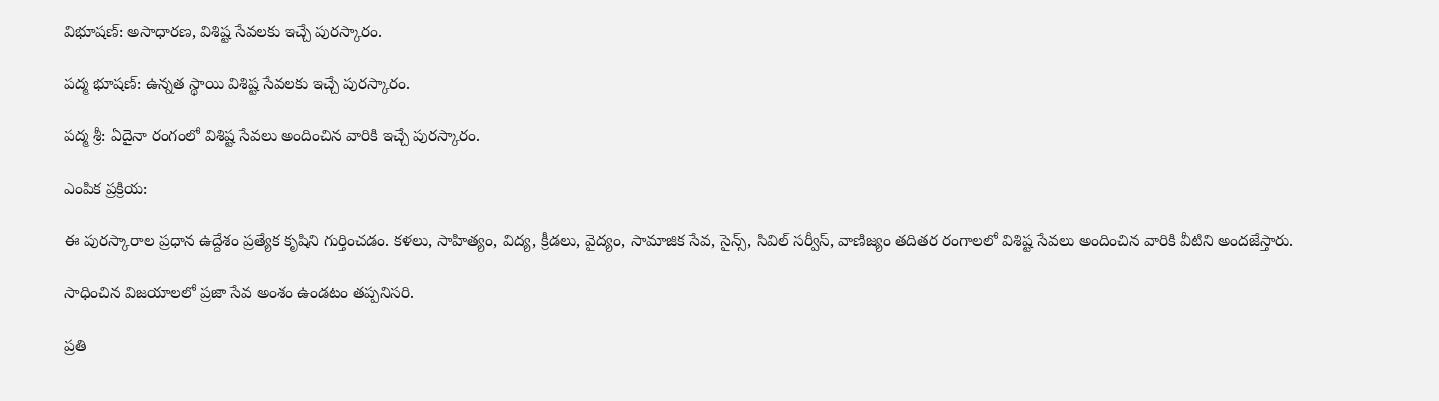విభూషణ్: అసాధారణ, విశిష్ట సేవలకు ఇచ్చే పురస్కారం.

పద్మ భూషణ్: ఉన్నత స్థాయి విశిష్ట సేవలకు ఇచ్చే పురస్కారం.

పద్మ శ్రీ: ఏదైనా రంగంలో విశిష్ట సేవలు అందించిన వారికి ఇచ్చే పురస్కారం.

ఎంపిక ప్రక్రియ:

ఈ పురస్కారాల ప్రధాన ఉద్దేశం ప్రత్యేక కృషిని గుర్తించడం. కళలు, సాహిత్యం, విద్య, క్రీడలు, వైద్యం, సామాజిక సేవ, సైన్స్, సివిల్ సర్వీస్, వాణిజ్యం తదితర రంగాలలో విశిష్ట సేవలు అందించిన వారికి వీటిని అందజేస్తారు.

సాధించిన విజయాలలో ప్రజా సేవ అంశం ఉండటం తప్పనిసరి.

ప్రతి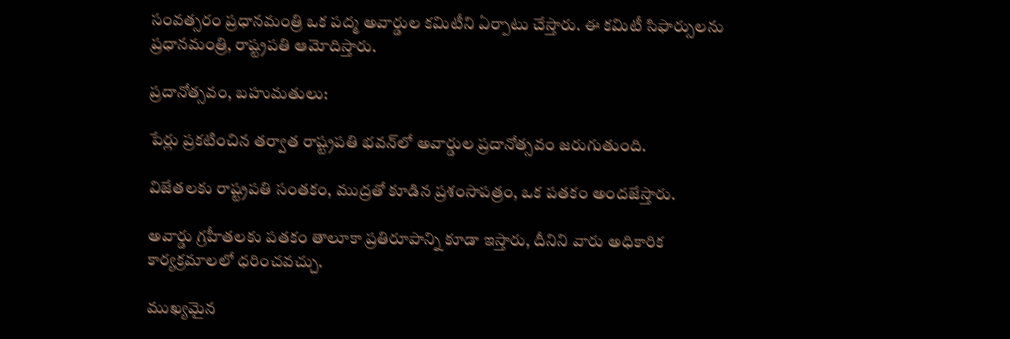సంవత్సరం ప్రధానమంత్రి ఒక పద్మ అవార్డుల కమిటీని ఏర్పాటు చేస్తారు. ఈ కమిటీ సిఫార్సులను ప్రధానమంత్రి, రాష్ట్రపతి ఆమోదిస్తారు.

ప్రదానోత్సవం, బహుమతులు:

పేర్లు ప్రకటించిన తర్వాత రాష్ట్రపతి భవన్‌లో అవార్డుల ప్రదానోత్సవం జరుగుతుంది.

విజేతలకు రాష్ట్రపతి సంతకం, ముద్రతో కూడిన ప్రశంసాపత్రం, ఒక పతకం అందజేస్తారు.

అవార్డు గ్రహీతలకు పతకం తాలూకా ప్రతిరూపాన్ని కూడా ఇస్తారు, దీనిని వారు అధికారిక కార్యక్రమాలలో ధరించవచ్చు.

ముఖ్యమైన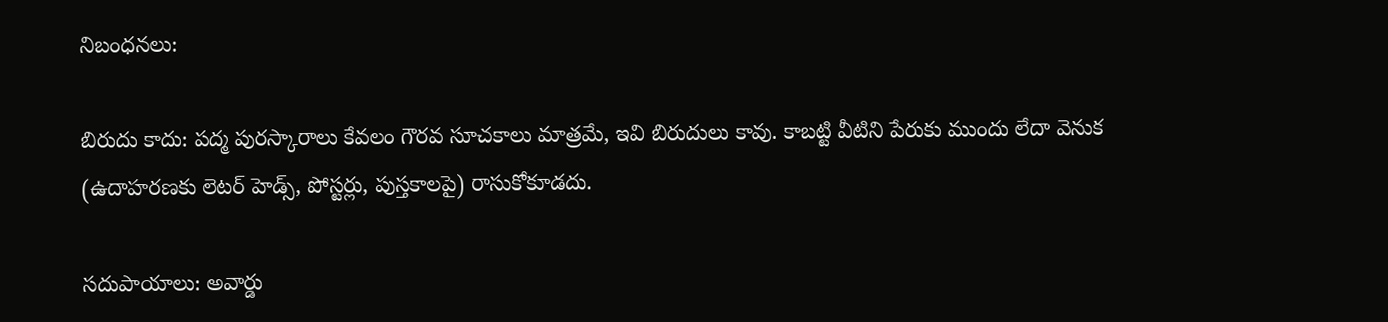నిబంధనలు:

బిరుదు కాదు: పద్మ పురస్కారాలు కేవలం గౌరవ సూచకాలు మాత్రమే, ఇవి బిరుదులు కావు. కాబట్టి వీటిని పేరుకు ముందు లేదా వెనుక (ఉదాహరణకు లెటర్ హెడ్స్, పోస్టర్లు, పుస్తకాలపై) రాసుకోకూడదు.

సదుపాయాలు: అవార్డు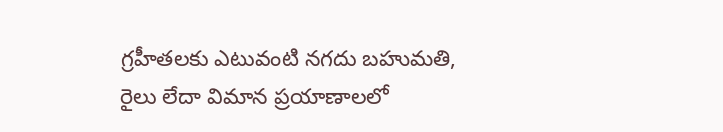గ్రహీతలకు ఎటువంటి నగదు బహుమతి, రైలు లేదా విమాన ప్రయాణాలలో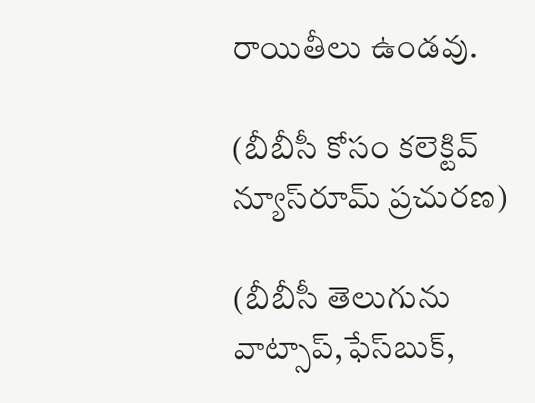రాయితీలు ఉండవు.

(బీబీసీ కోసం కలెక్టివ్ న్యూస్‌రూమ్ ప్రచురణ)

(బీబీసీ తెలుగును వాట్సాప్‌,ఫేస్‌బుక్,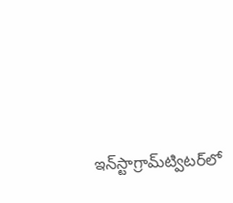ఇన్‌స్టాగ్రామ్‌ట్విటర్‌లో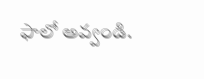ఫాలో అవ్వండి.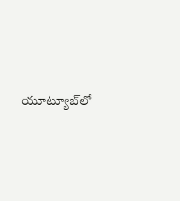యూట్యూబ్‌లో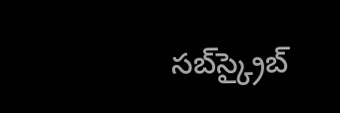సబ్‌స్క్రైబ్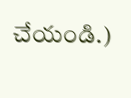చేయండి.)